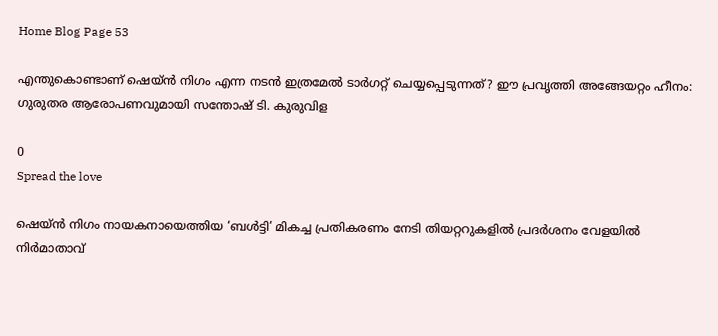Home Blog Page 53

എന്തുകൊണ്ടാണ് ഷെയ്ൻ നിഗം എന്ന നടൻ ഇത്രമേൽ ടാർഗറ്റ് ചെയ്യപ്പെടുന്നത്? ഈ പ്രവൃത്തി അങ്ങേയറ്റം ഹീനം: ഗുരുതര ആരോപണവുമായി സന്തോഷ് ടി. കുരുവിള

0
Spread the love

ഷെയ്ൻ നിഗം നായകനായെത്തിയ ‘ബൾട്ടി’ മികച്ച പ്രതികരണം നേടി തിയറ്ററുകളിൽ പ്രദർശനം വേളയിൽ നിർമാതാവ്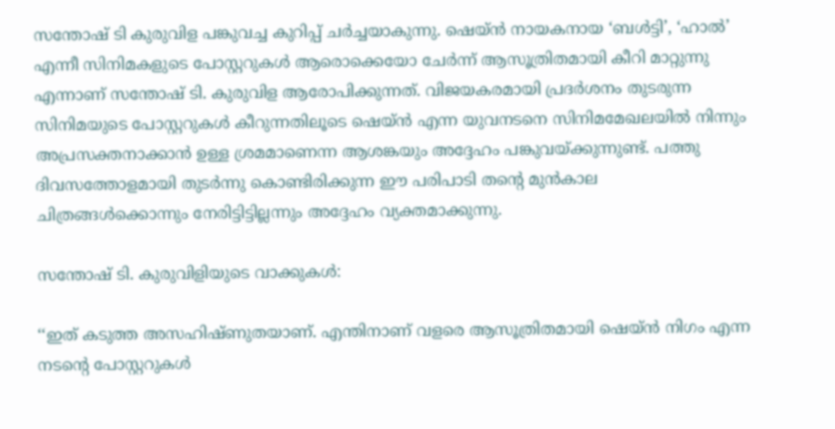സന്തോഷ്‌ ടി കുരുവിള പങ്കുവച്ച കുറിപ്പ് ചർച്ചയാകുന്നു. ഷെയ്ൻ നായകനായ ‘ബൾട്ടി’, ‘ഹാൽ’ എന്നീ സിനിമകളുടെ പോസ്റ്ററുകൾ ആരൊക്കെയോ ചേർന്ന് ആസൂത്രിതമായി കീറി മാറ്റുന്നു എന്നാണ് സന്തോഷ്‌ ടി. കുരുവിള ആരോപിക്കുന്നത്. വിജയകരമായി പ്രദർശനം തുടരുന്ന സിനിമയുടെ പോസ്റ്ററുകൾ കീറുന്നതിലൂടെ ഷെയ്ൻ എന്ന യുവനടനെ സിനിമമേഖലയിൽ നിന്നും  അപ്രസക്തനാക്കാൻ ഉള്ള ശ്രമമാണെന്ന ആശങ്കയും അദ്ദേഹം പങ്കുവയ്ക്കുന്നുണ്ട്. പത്തു ദിവസത്തോളമായി തുടർന്നു കൊണ്ടിരിക്കുന്ന ഈ പരിപാടി തന്റെ മുൻകാല ചിത്രങ്ങൾക്കൊന്നും നേരിട്ടിട്ടില്ലന്നും അദ്ദേഹം വ്യക്തമാക്കുന്നു.

സന്തോഷ് ടി. കുരുവിളിയുടെ വാക്കുകൾ:

‘‘ഇത് കടുത്ത അസഹിഷ്ണുതയാണ്. എന്തിനാണ് വളരെ ആസൂത്രിതമായി ഷെയ്ൻ നിഗം എന്ന നടന്റെ പോസ്റ്ററുകൾ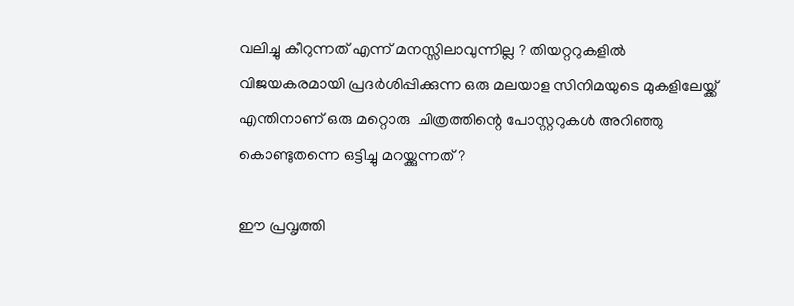വലിച്ചു കീറുന്നത് എന്ന് മനസ്സിലാവുന്നില്ല ? തിയറ്ററുകളിൽ വിജയകരമായി പ്രദർശിപ്പിക്കുന്ന ഒരു മലയാള സിനിമയുടെ മുകളിലേയ്ക്ക് എന്തിനാണ് ഒരു മറ്റൊരു  ചിത്രത്തിന്റെ പോസ്റ്ററുകൾ അറിഞ്ഞു കൊണ്ടുതന്നെ ഒട്ടിച്ചു മറയ്ക്കുന്നത് ?

ഈ പ്രവൃത്തി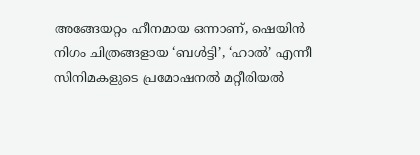അങ്ങേയറ്റം ഹീനമായ ഒന്നാണ്, ഷെയിൻ നിഗം ചിത്രങ്ങളായ ‘ബൾട്ടി’, ‘ഹാൽ’ എന്നീ സിനിമകളുടെ പ്രമോഷനൽ മറ്റീരിയൽ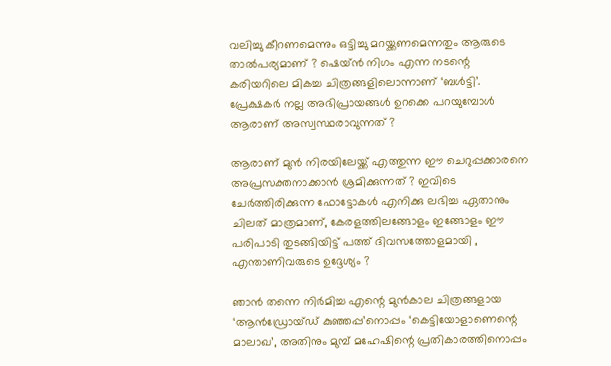വലിച്ചു കീറണമെന്നും ഒട്ടിച്ചു മറയ്ക്കണമെന്നതും ആരുടെ താൽപര്യമാണ് ? ഷെയ്ൻ നിഗം എന്ന നടന്റെ കരിയറിലെ മികച്ച ചിത്രങ്ങളിലൊന്നാണ് ‘ബൾട്ടി’. പ്രേക്ഷകർ നല്ല അഭിപ്രായങ്ങൾ ഉറക്കെ പറയുമ്പോൾ ആരാണ് അസ്വസ്ഥരാവുന്നത് ?

ആരാണ് മുൻ നിരയിലേയ്ക്ക് എത്തുന്ന ഈ ചെറുപ്പക്കാരനെ അപ്രസക്തനാക്കാൻ ശ്രമിക്കുന്നത് ? ഇവിടെ ചേർത്തിരിക്കുന്ന ഫോട്ടോകൾ എനിക്കു ലഭിച്ച ഏതാനും ചിലത് മാത്രമാണ്, കേരളത്തിലങ്ങോളം ഇങ്ങോളം ഈ പരിപാടി തുടങ്ങിയിട്ട് പത്ത് ദിവസത്തോളമായി , എന്താണിവരുടെ ഉദ്ദേശ്യം ?

ഞാൻ തന്നെ നിർമിച്ച എന്റെ മുൻകാല ചിത്രങ്ങളായ ‘ആൻഡ്രോയ്ഡ് കുഞ്ഞപ്പ’നൊപ്പം ‘കെട്ടിയോളാണെന്റെ മാലാഖ’, അതിനും മുമ്പ് മഹേഷിന്റെ പ്രതികാരത്തിനൊപ്പം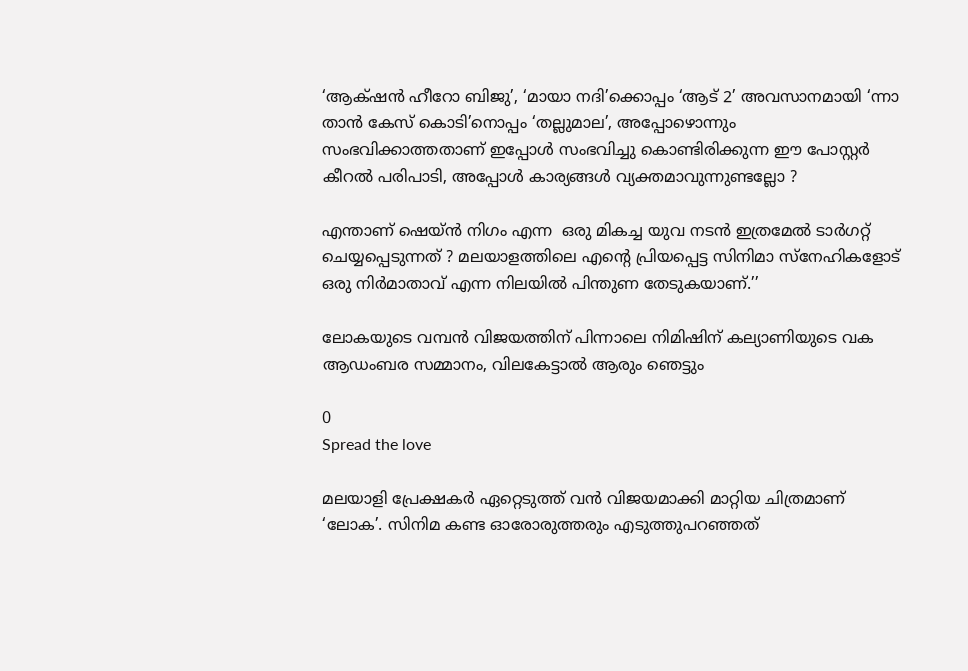‘ആക്‌ഷൻ ഹീറോ ബിജു’, ‘മായാ നദി’ക്കൊപ്പം ‘ആട് 2’ അവസാനമായി ‘ന്നാ താൻ കേസ് കൊടി’നൊപ്പം ‘തല്ലുമാല’, അപ്പോഴൊന്നും സംഭവിക്കാത്തതാണ് ഇപ്പോൾ സംഭവിച്ചു കൊണ്ടിരിക്കുന്ന ഈ പോസ്റ്റർ കീറൽ പരിപാടി, അപ്പോൾ കാര്യങ്ങൾ വ്യക്തമാവുന്നുണ്ടല്ലോ ?

എന്താണ് ഷെയ്ൻ നിഗം എന്ന  ഒരു മികച്ച യുവ നടൻ ഇത്രമേൽ ടാർഗറ്റ് ചെയ്യപ്പെടുന്നത് ? മലയാളത്തിലെ എന്റെ പ്രിയപ്പെട്ട സിനിമാ സ്നേഹികളോട് ഒരു നിർമാതാവ് എന്ന നിലയിൽ പിന്തുണ തേടുകയാണ്.’’

ലോകയുടെ വമ്പൻ വിജയത്തിന് പിന്നാലെ നിമിഷിന് കല്യാണിയുടെ വക ആഡംബര സമ്മാനം, വിലകേട്ടാൽ ആരും ഞെട്ടും

0
Spread the love

മലയാളി പ്രേക്ഷക‌ർ ഏറ്റെടുത്ത് വൻ വിജയമാക്കി മാറ്റിയ ചിത്രമാണ് ‘ലോക’. സിനിമ കണ്ട ഓരോരുത്തരും എടുത്തുപറഞ്ഞത്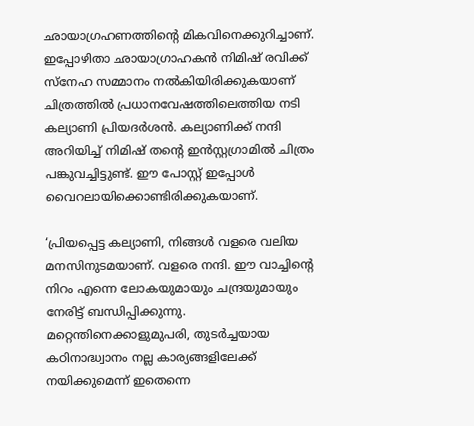ഛായാഗ്രഹണത്തിന്റെ മികവിനെക്കുറിച്ചാണ്. ഇപ്പോഴിതാ ഛായാഗ്രാഹകൻ നിമിഷ് രവിക്ക് സ്‌നേഹ സമ്മാനം നൽകിയിരിക്കുകയാണ് ചിത്രത്തിൽ പ്രധാനവേഷത്തിലെത്തിയ നടി കല്യാണി പ്രിയദർശൻ. കല്യാണിക്ക് നന്ദി അറിയിച്ച് നിമിഷ് തന്റെ ഇൻസ്റ്റഗ്രാമിൽ ചിത്രം പങ്കുവച്ചിട്ടുണ്ട്. ഈ പോസ്റ്റ് ഇപ്പോൾ വൈറലായിക്കൊണ്ടിരിക്കുകയാണ്.

‘പ്രിയപ്പെട്ട കല്യാണി, നിങ്ങൾ വളരെ വലിയ മനസിനുടമയാണ്. വളരെ നന്ദി. ഈ വാച്ചിന്റെ നിറം എന്നെ ലോകയുമായും ചന്ദ്രയുമായും നേരിട്ട് ബന്ധിപ്പിക്കുന്നു. മറ്റെന്തിനെക്കാളുമുപരി, തുടർച്ചയായ കഠിനാദ്ധ്വാനം നല്ല കാര്യങ്ങളിലേക്ക് നയിക്കുമെന്ന് ഇതെന്നെ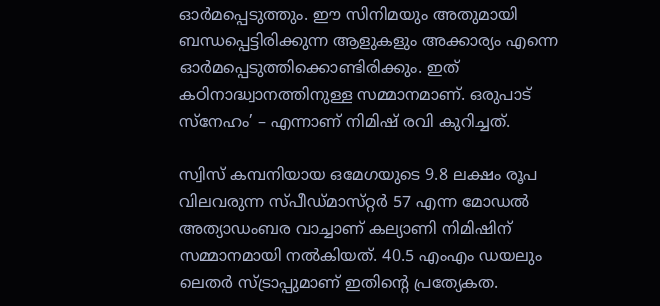ഓർമപ്പെടുത്തും. ഈ സിനിമയും അതുമായി ബന്ധപ്പെട്ടിരിക്കുന്ന ആളുകളും അക്കാര്യം എന്നെ ഓർമപ്പെടുത്തിക്കൊണ്ടിരിക്കും. ഇത് കഠിനാദ്ധ്വാനത്തിനുള്ള സമ്മാനമാണ്. ഒരുപാട് സ്‌നേഹം’ – എന്നാണ് നിമിഷ് രവി കുറിച്ചത്.

സ്വിസ് കമ്പനിയായ ഒമേഗയുടെ 9.8 ലക്ഷം രൂപ വിലവരുന്ന സ്‌പീഡ്‌മാസ്‌റ്റർ 57 എന്ന മോഡൽ അത്യാഡംബര വാച്ചാണ് കല്യാണി നിമിഷിന് സമ്മാനമായി നൽകിയത്. 40.5 എംഎം ഡയലും ലെതർ സ്‌ട്രാപ്പുമാണ് ഇതിന്റെ പ്രത്യേകത.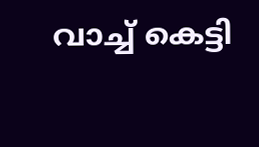വാച്ച് കെട്ടി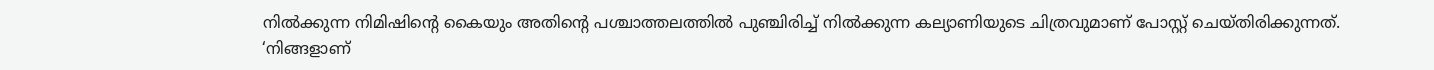നിൽക്കുന്ന നിമിഷിന്റെ കൈയും അതിന്റെ പശ്ചാത്തലത്തിൽ പുഞ്ചിരിച്ച് നിൽക്കുന്ന കല്യാണിയുടെ ചിത്രവുമാണ് പോസ്റ്റ് ചെയ്‌തിരിക്കുന്നത്. ‘നിങ്ങളാണ്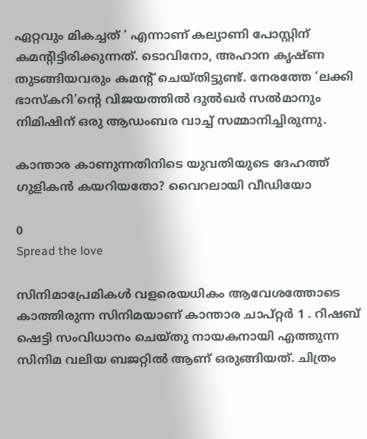ഏറ്റവും മികച്ചത് ‘ എന്നാണ് കല്യാണി പോസ്റ്റിന് കമന്റിട്ടിരിക്കുന്നത്. ടൊവിനോ, അഹാന കൃഷ്‌ണ തുടങ്ങിയവരും കമന്റ് ചെയ്‌തിട്ടുണ്ട്. നേരത്തേ ‘ലക്കി ഭാസ്‌കറി’ന്റെ വിജയത്തിൽ ദുൽഖർ സൽമാനും നിമിഷിന് ഒരു ആഡംബര വാച്ച് സമ്മാനിച്ചിരുന്നു.

കാന്താര കാണുന്നതിനിടെ യുവതിയുടെ ദേഹത്ത് ഗുളികന്‍ കയറിയതോ? വൈറലായി വീഡിയോ

0
Spread the love

സിനിമാപ്രേമികൾ വളരെയധികം ആവേശത്തോടെ കാത്തിരുന്ന സിനിമയാണ് കാന്താര ചാപ്റ്റർ 1 . റിഷബ് ഷെട്ടി സംവിധാനം ചെയ്തു നായകനായി എത്തുന്ന സിനിമ വലിയ ബജറ്റിൽ ആണ് ഒരുങ്ങിയത്. ചിത്രം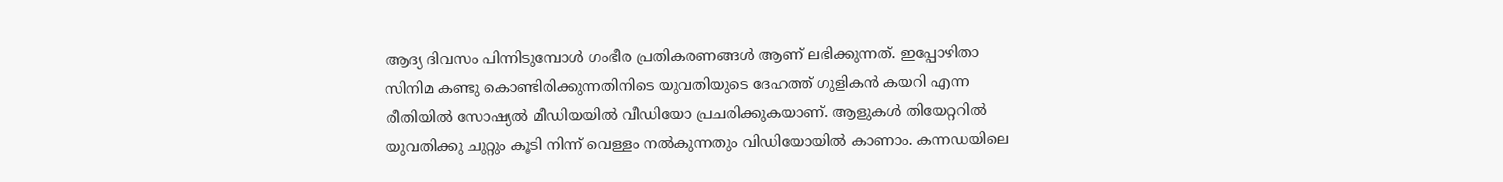ആദ്യ ദിവസം പിന്നിടുമ്പോൾ ഗംഭീര പ്രതികരണങ്ങൾ ആണ് ലഭിക്കുന്നത്. ഇപ്പോഴിതാ സിനിമ കണ്ടു കൊണ്ടിരിക്കുന്നതിനിടെ യുവതിയുടെ ദേഹത്ത് ഗുളികൻ കയറി എന്ന രീതിയിൽ സോഷ്യൽ മീഡിയയിൽ വീഡിയോ പ്രചരിക്കുകയാണ്. ആളുകൾ തിയേറ്ററിൽ യുവതിക്കു ചുറ്റും കൂടി നിന്ന് വെള്ളം നൽകുന്നതും വിഡിയോയിൽ കാണാം. കന്നഡയിലെ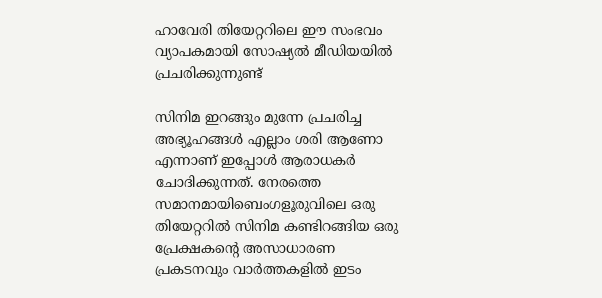ഹാവേരി തിയേറ്ററിലെ ഈ സംഭവം വ്യാപകമായി സോഷ്യൽ മീഡിയയിൽ പ്രചരിക്കുന്നുണ്ട്

സിനിമ ഇറങ്ങും മുന്നേ പ്രചരിച്ച അഭ്യൂഹങ്ങൾ എല്ലാം ശരി ആണോ എന്നാണ് ഇപ്പോൾ ആരാധകർ ചോദിക്കുന്നത്. നേരത്തെ സമാനമായിബെംഗളൂരുവിലെ ഒരു തിയേറ്ററിൽ സിനിമ കണ്ടിറങ്ങിയ ഒരു പ്രേക്ഷകന്റെ അസാധാരണ പ്രകടനവും വാർത്തകളിൽ ഇടം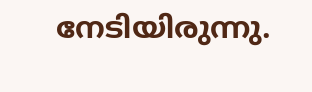നേടിയിരുന്നു.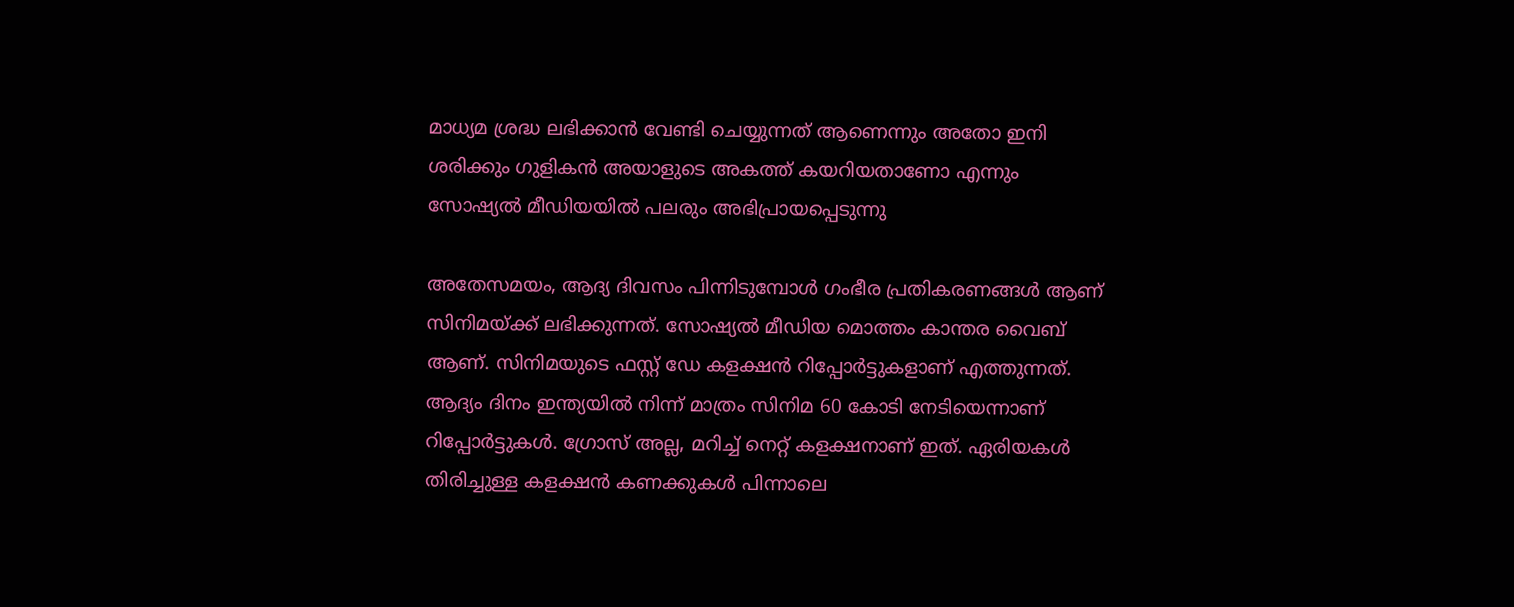മാധ്യമ ശ്രദ്ധ ലഭിക്കാൻ വേണ്ടി ചെയ്യുന്നത് ആണെന്നും അതോ ഇനി ശരിക്കും ഗുളികൻ അയാളുടെ അകത്ത് കയറിയതാണോ എന്നും സോഷ്യൽ മീഡിയയിൽ പലരും അഭിപ്രായപ്പെടുന്നു

അതേസമയം, ആദ്യ ദിവസം പിന്നിടുമ്പോൾ ഗംഭീര പ്രതികരണങ്ങൾ ആണ് സിനിമയ്ക്ക് ലഭിക്കുന്നത്. സോഷ്യൽ മീഡിയ മൊത്തം കാന്തര വൈബ് ആണ്. സിനിമയുടെ ഫസ്റ്റ് ഡേ കളക്ഷൻ റിപ്പോർട്ടുകളാണ് എത്തുന്നത്. ആദ്യം ദിനം ഇന്ത്യയിൽ നിന്ന് മാത്രം സിനിമ 60 കോടി നേടിയെന്നാണ് റിപ്പോർട്ടുകൾ. ഗ്രോസ് അല്ല, മറിച്ച് നെറ്റ് കളക്ഷനാണ് ഇത്. ഏരിയകള്‍ തിരിച്ചുള്ള കളക്ഷന്‍ കണക്കുകള്‍ പിന്നാലെ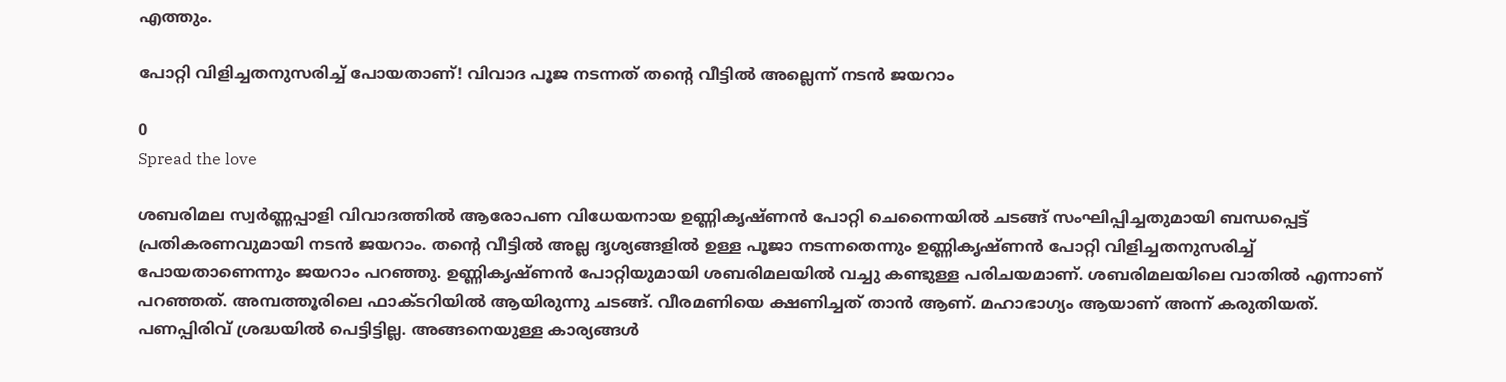എത്തും.

പോറ്റി വിളിച്ചതനുസരിച്ച് പോയതാണ്‌! വിവാദ പൂജ നടന്നത് തന്റെ വീട്ടിൽ അല്ലെന്ന് നടൻ ജയറാം

0
Spread the love

ശബരിമല സ്വര്‍ണ്ണപ്പാളി വിവാദത്തില്‍ ആരോപണ വിധേയനായ ഉണ്ണികൃഷ്ണന്‍ പോറ്റി ചെന്നൈയില്‍ ചടങ്ങ് സംഘിപ്പിച്ചതുമായി ബന്ധപ്പെട്ട് പ്രതികരണവുമായി നടൻ ജയറാം. തന്റെ വീട്ടിൽ അല്ല ദൃശ്യങ്ങളിൽ ഉള്ള പൂജാ നടന്നതെന്നും ഉണ്ണികൃഷ്ണൻ പോറ്റി വിളിച്ചതനുസരിച്ച് പോയതാണെന്നും ജയറാം പറഞ്ഞു. ഉണ്ണികൃഷ്ണൻ പോറ്റിയുമായി ശബരിമലയിൽ വച്ചു കണ്ടുള്ള പരിചയമാണ്. ശബരിമലയിലെ വാതിൽ എന്നാണ് പറഞ്ഞത്. അമ്പത്തൂരിലെ ഫാക്ടറിയിൽ ആയിരുന്നു ചടങ്ങ്. വീരമണിയെ ക്ഷണിച്ചത് താൻ ആണ്. മഹാഭാഗ്യം ആയാണ് അന്ന് കരുതിയത്. പണപ്പിരിവ് ശ്രദ്ധയിൽ പെട്ടിട്ടില്ല. അങ്ങനെയുള്ള കാര്യങ്ങൾ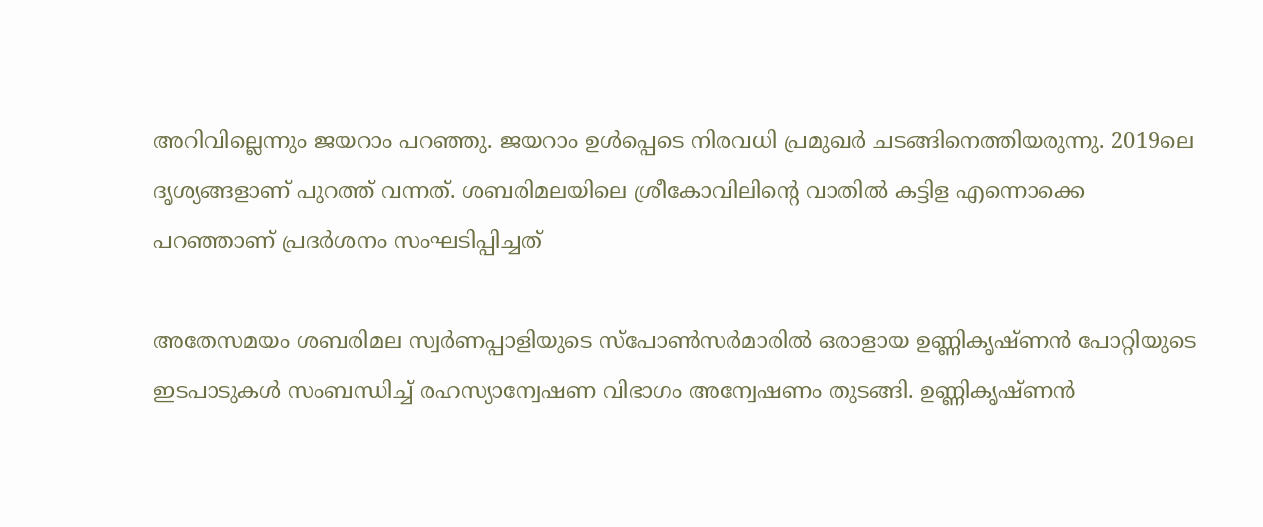അറിവില്ലെന്നും ജയറാം പറഞ്ഞു. ജയറാം ഉള്‍പ്പെടെ നിരവധി പ്രമുഖര്‍ ചടങ്ങിനെത്തിയരുന്നു. 2019ലെ ദൃശ്യങ്ങളാണ് പുറത്ത് വന്നത്. ശബരിമലയിലെ ശ്രീകോവിലിന്‍റെ വാതില്‍ കട്ടിള എന്നൊക്കെ പറഞ്ഞാണ് പ്രദര്‍ശനം സംഘടിപ്പിച്ചത്

അതേസമയം ശബരിമല സ്വര്‍ണപ്പാളിയുടെ സ്പോണ്‍സര്‍മാരില്‍ ഒരാളായ ഉണ്ണികൃഷ്ണൻ പോറ്റിയുടെ ഇടപാടുകൾ സംബന്ധിച്ച് രഹസ്യാന്വേഷണ വിഭാഗം അന്വേഷണം തുടങ്ങി. ഉണ്ണികൃഷ്ണൻ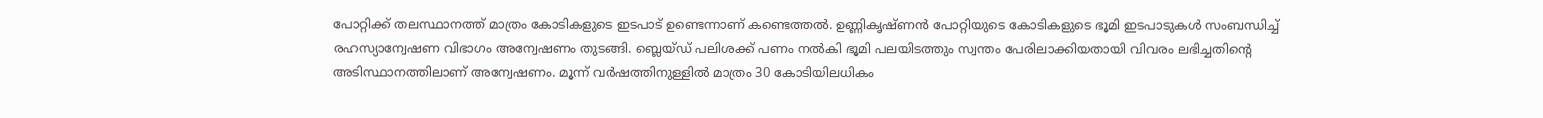പോറ്റിക്ക് തലസ്ഥാനത്ത് മാത്രം കോടികളുടെ ഇടപാട് ഉണ്ടെന്നാണ് കണ്ടെത്തൽ. ഉണ്ണികൃഷ്ണൻ പോറ്റിയുടെ കോടികളുടെ ഭൂമി ഇടപാടുകൾ സംബന്ധിച്ച് രഹസ്യാന്വേഷണ വിഭാഗം അന്വേഷണം തുടങ്ങി. ബ്ലെയ്ഡ് പലിശക്ക് പണം നൽകി ഭൂമി പലയിടത്തും സ്വന്തം പേരിലാക്കിയതായി വിവരം ലഭിച്ചതിന്റെ അടിസ്ഥാനത്തിലാണ് അന്വേഷണം. മൂന്ന് വർഷത്തിനുള്ളിൽ മാത്രം 30 കോടിയിലധികം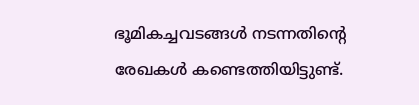ഭൂമികച്ചവടങ്ങൾ നടന്നതിന്റെ രേഖകൾ കണ്ടെത്തിയിട്ടുണ്ട്.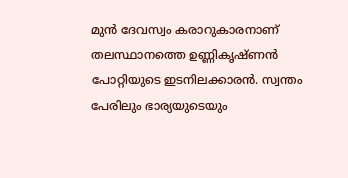മുൻ ദേവസ്വം കരാറുകാരനാണ് തലസ്ഥാനത്തെ ഉണ്ണികൃഷ്ണൻ പോറ്റിയുടെ ഇടനിലക്കാരൻ. സ്വന്തം പേരിലും ഭാര്യയുടെയും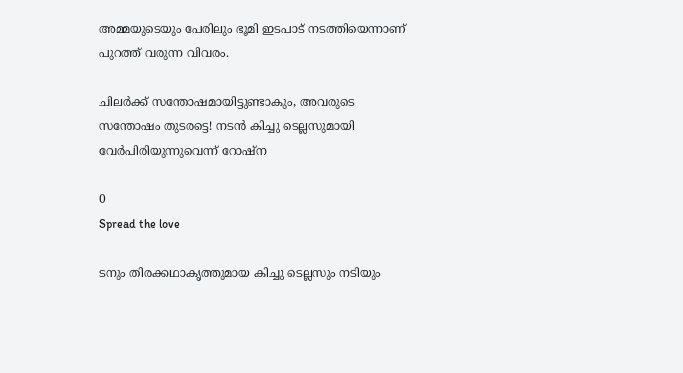അമ്മയുടെയും പേരിലും ഭൂമി ഇടപാട് നടത്തിയെന്നാണ് പുറത്ത് വരുന്ന വിവരം.

ചിലര്‍ക്ക് സന്തോഷമായിട്ടുണ്ടാകും, അവരുടെ സന്തോഷം തുടരട്ടെ! നടൻ കിച്ചു ടെല്ലസുമായി വേര്‍പിരിയുന്നുവെന്ന് റോഷ്‌ന

0
Spread the love

ടനും തിരക്കഥാകൃത്തുമായ കിച്ചു ടെല്ലസും നടിയും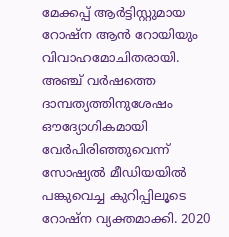മേക്കപ്പ് ആര്‍ട്ടിസ്റ്റുമായ റോഷ്‌ന ആന്‍ റോയിയും വിവാഹമോചിതരായി. അഞ്ച് വര്‍ഷത്തെ ദാമ്പത്യത്തിനുശേഷം ഔദ്യോഗികമായി വേര്‍പിരിഞ്ഞുവെന്ന് സോഷ്യല്‍ മീഡിയയില്‍ പങ്കുവെച്ച കുറിപ്പിലൂടെ റോഷ്‌ന വ്യക്തമാക്കി. 2020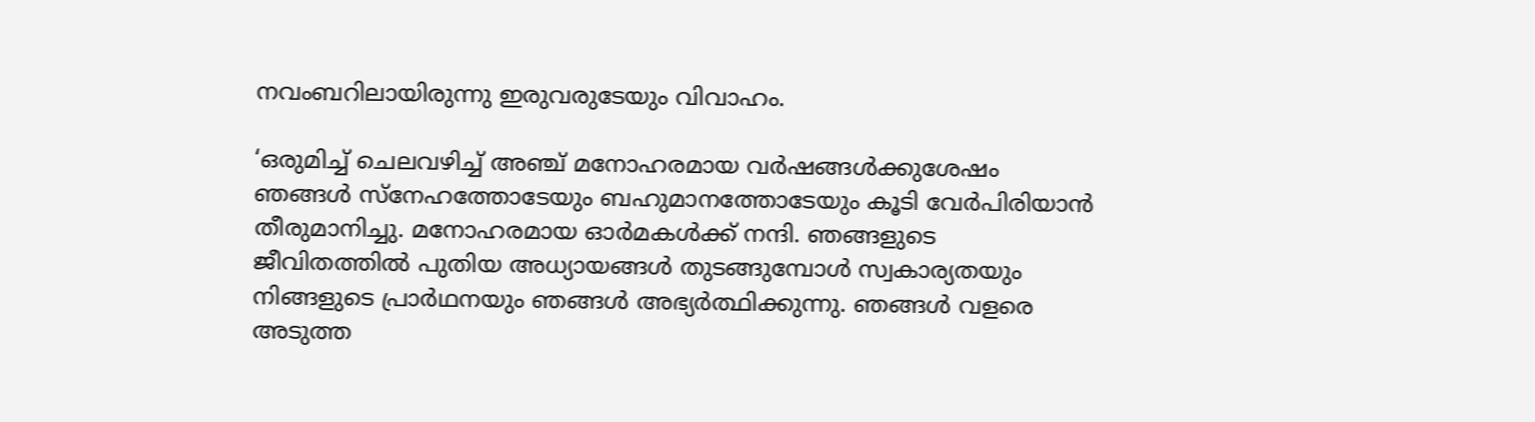നവംബറിലായിരുന്നു ഇരുവരുടേയും വിവാഹം.

‘ഒരുമിച്ച് ചെലവഴിച്ച് അഞ്ച് മനോഹരമായ വര്‍ഷങ്ങള്‍ക്കുശേഷം ഞങ്ങള്‍ സ്‌നേഹത്തോടേയും ബഹുമാനത്തോടേയും കൂടി വേര്‍പിരിയാന്‍ തീരുമാനിച്ചു. മനോഹരമായ ഓര്‍മകള്‍ക്ക് നന്ദി. ഞങ്ങളുടെ ജീവിതത്തില്‍ പുതിയ അധ്യായങ്ങള്‍ തുടങ്ങുമ്പോള്‍ സ്വകാര്യതയും നിങ്ങളുടെ പ്രാര്‍ഥനയും ഞങ്ങള്‍ അഭ്യര്‍ത്ഥിക്കുന്നു. ഞങ്ങള്‍ വളരെ അടുത്ത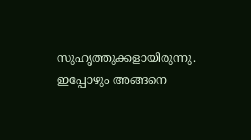സുഹൃത്തുക്കളായിരുന്നു. ഇപ്പോഴും അങ്ങനെ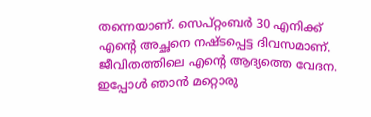തന്നെയാണ്. സെപ്റ്റംബര്‍ 30 എനിക്ക് എന്റെ അച്ഛനെ നഷ്ടപ്പെട്ട ദിവസമാണ്. ജീവിതത്തിലെ എന്റെ ആദ്യത്തെ വേദന. ഇപ്പോള്‍ ഞാന്‍ മറ്റൊരു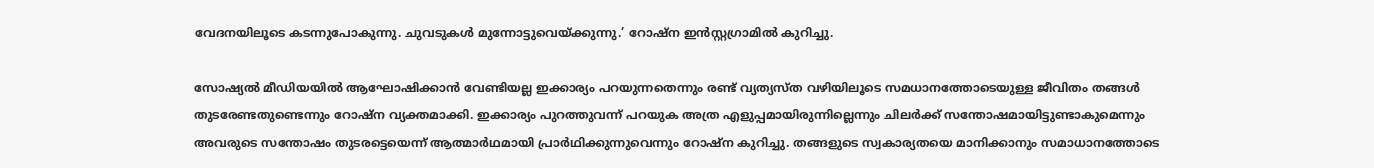വേദനയിലൂടെ കടന്നുപോകുന്നു. ചുവടുകള്‍ മുന്നോട്ടുവെയ്ക്കുന്നു.’ റോഷ്‌ന ഇന്‍സ്റ്റഗ്രാമില്‍ കുറിച്ചു.

സോഷ്യല്‍ മീഡിയയില്‍ ആഘോഷിക്കാന്‍ വേണ്ടിയല്ല ഇക്കാര്യം പറയുന്നതെന്നും രണ്ട് വ്യത്യസ്ത വഴിയിലൂടെ സമധാനത്തോടെയുള്ള ജീവിതം തങ്ങള്‍ തുടരേണ്ടതുണ്ടെന്നും റോഷ്‌ന വ്യക്തമാക്കി. ഇക്കാര്യം പുറത്തുവന്ന് പറയുക അത്ര എളുപ്പമായിരുന്നില്ലെന്നും ചിലര്‍ക്ക് സന്തോഷമായിട്ടുണ്ടാകുമെന്നും അവരുടെ സന്തോഷം തുടരട്ടെയെന്ന് ആത്മാര്‍ഥമായി പ്രാര്‍ഥിക്കുന്നുവെന്നും റോഷ്‌ന കുറിച്ചു. തങ്ങളുടെ സ്വകാര്യതയെ മാനിക്കാനും സമാധാനത്തോടെ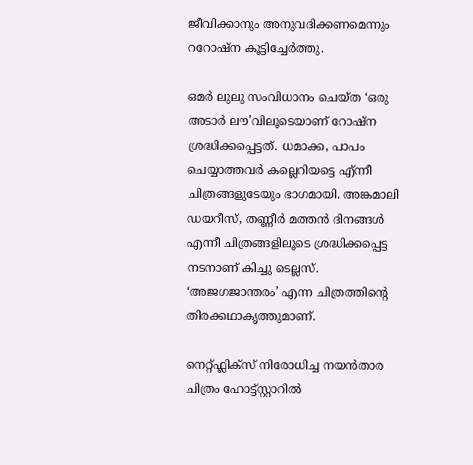ജീവിക്കാനും അനുവദിക്കണമെന്നും ററോഷ്‌ന കൂട്ടിച്ചേര്‍ത്തു.

ഒമര്‍ ലുലു സംവിധാനം ചെയ്ത ‘ഒരു അടാര്‍ ലൗ’വിലൂടെയാണ് റോഷ്ന ശ്രദ്ധിക്കപ്പെട്ടത്. ധമാക്ക, പാപം ചെയ്യാത്തവര്‍ കല്ലെറിയട്ടെ എ്ന്നീ ചിത്രങ്ങളുടേയും ഭാഗമായി. അങ്കമാലി ഡയറീസ്, തണ്ണീര്‍ മത്തന്‍ ദിനങ്ങള്‍ എന്നീ ചിത്രങ്ങളിലൂടെ ശ്രദ്ധിക്കപ്പെട്ട നടനാണ് കിച്ചു ടെല്ലസ്. ‘അജഗജാന്തരം’ എന്ന ചിത്രത്തിന്റെ തിരക്കഥാകൃത്തുമാണ്.

നെറ്റ്ഫ്ലിക്സ് നിരോധിച്ച നയൻതാര ചിത്രം ഹോട്ട്സ്റ്റാറിൽ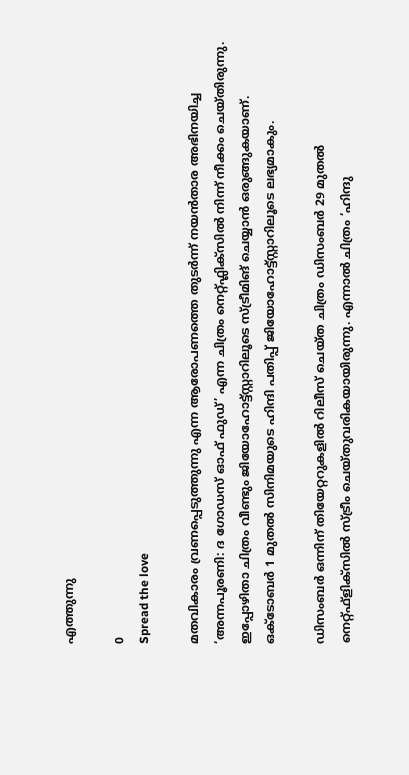എത്തുന്നു

0
Spread the love

മതവികാരം വ്രണപ്പെടുത്തുന്നു എന്ന ആരോപണത്തെ തുടർന്ന് നയൻതാര അഭിനയിച്ച ‘അന്നപൂരണി: ദ ഗോഡസ് ഓഫ് ഫുഡ്’ എന്ന ചിത്രം നെറ്റ്ഫ്ലിക്സിൽ നിന്ന് നീക്കം ചെയ്തിരുന്നു. ഇപ്പോഴിതാ ചിത്രം വീണ്ടും ജിയോഹോട്ട്സ്റ്റാറിലൂടെ സ്ട്രീമിങ് ചെയ്യാൻ ഒരുങ്ങുകയാണ്. ഒക്ടോബർ 1 മുതൽ സിനിമയുടെ ഹിന്ദി പതിപ്പ് ജിയോഹോട്ട്സ്റ്റാറിലൂടെ ലഭ്യമാകും.

ഡിസംബർ ഒന്നിന് തിയേറ്ററുകളിൽ റിലീസ് ചെയ്ത ചിത്രം ഡിസംബർ 29 മുതൽ നെറ്റ്ഫ്ളിക്സിൽ സ്ട്രീം ചെയ്തുവരികയായിരുന്നു. എന്നാൽ ചിത്രം ‘ഹിന്ദു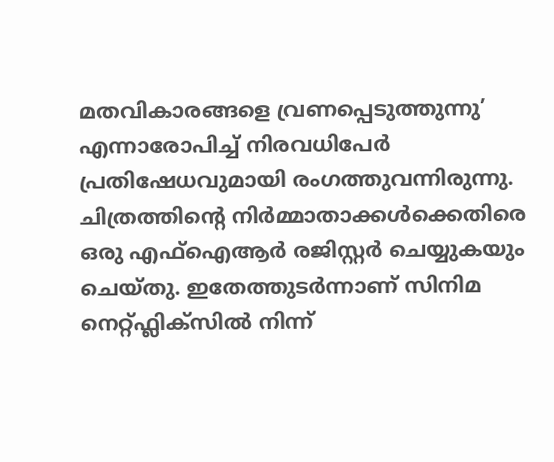മതവികാരങ്ങളെ വ്രണപ്പെടുത്തുന്നു’ എന്നാരോപിച്ച് നിരവധിപേർ പ്രതിഷേധവുമായി രംഗത്തുവന്നിരുന്നു. ചിത്രത്തിന്റെ നിർമ്മാതാക്കൾക്കെതിരെ ഒരു എഫ്‌ഐആർ രജിസ്റ്റർ ചെയ്യുകയും ചെയ്തു. ഇതേത്തുടർന്നാണ് സിനിമ നെറ്റ്ഫ്ലിക്സിൽ നിന്ന്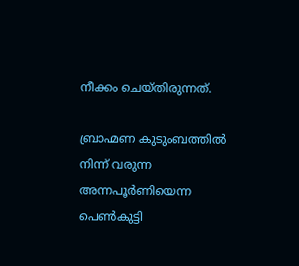നീക്കം ചെയ്തിരുന്നത്.

ബ്രാഹ്മണ കുടുംബത്തിൽ നിന്ന് വരുന്ന അന്നപൂർണിയെന്ന പെൺകുട്ടി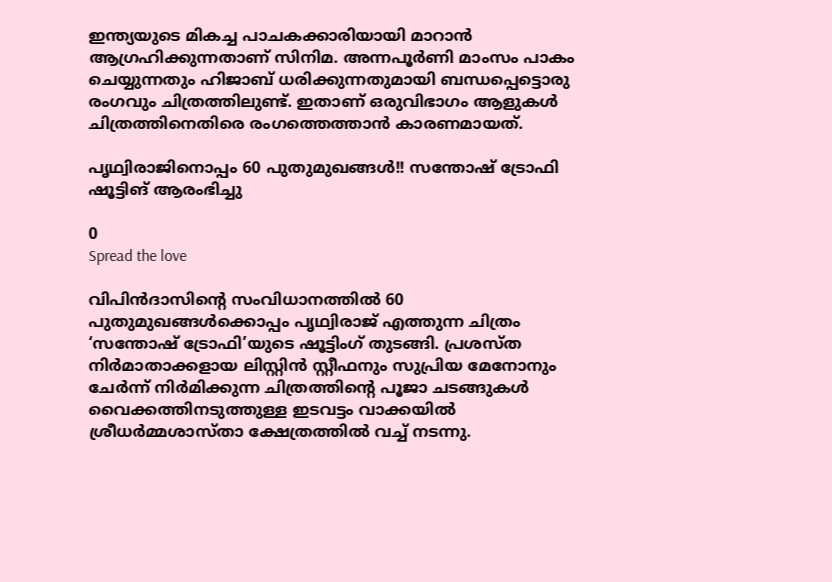ഇന്ത്യയുടെ മികച്ച പാചകക്കാരിയായി മാറാൻ ആഗ്രഹിക്കുന്നതാണ് സിനിമ. അന്നപൂർണി മാംസം പാകം ചെയ്യുന്നതും ഹിജാബ് ധരിക്കുന്നതുമായി ബന്ധപ്പെട്ടൊരു രംഗവും ചിത്രത്തിലുണ്ട്. ഇതാണ് ഒരുവിഭാഗം ആളുകൾ ചിത്രത്തിനെതിരെ രംഗത്തെത്താൻ കാരണമായത്.

പൃഥ്വിരാജിനൊപ്പം 60 പുതുമുഖങ്ങൾ!! സന്തോഷ് ട്രോഫി ഷൂട്ടിങ് ആരംഭിച്ചു

0
Spread the love

വിപിൻദാസിന്റെ സംവിധാനത്തിൽ 60 പുതുമുഖങ്ങൾക്കൊപ്പം പൃഥ്വിരാജ് എത്തുന്ന ചിത്രം ‘സന്തോഷ് ട്രോഫി’യുടെ ഷൂട്ടിംഗ് തുടങ്ങി. പ്രശസ്ത നിർമാതാക്കളായ ലിസ്റ്റിൻ സ്റ്റീഫനും സുപ്രിയ മേനോനും ചേർന്ന് നിർമിക്കുന്ന ചിത്രത്തിന്റെ പൂജാ ചടങ്ങുകൾ വൈക്കത്തിനടുത്തുള്ള ഇടവട്ടം വാക്കയിൽ ശ്രീധർമ്മശാസ്താ ക്ഷേത്രത്തിൽ വച്ച് നടന്നു.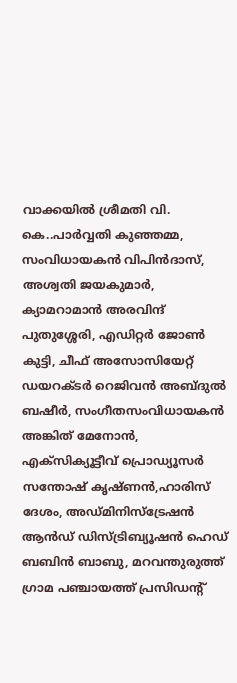വാക്കയിൽ ശ്രീമതി വി. കെ..പാർവ്വതി കുഞ്ഞമ്മ, സംവിധായകൻ വിപിൻദാസ്, അശ്വതി ജയകുമാർ, ക്യാമറാമാൻ അരവിന്ദ് പുതുശ്ശേരി, എഡിറ്റർ ജോൺ കുട്ടി, ചീഫ് അസോസിയേറ്റ് ഡയറക്ടർ റെജിവൻ അബ്ദുൽ ബഷീർ, സംഗീതസംവിധായകൻ അങ്കിത് മേനോൻ, എക്സിക്യൂട്ടീവ് പ്രൊഡ്യൂസർ സന്തോഷ് കൃഷ്ണൻ,ഹാരിസ് ദേശം, അഡ്മിനിസ്ട്രേഷൻ ആൻഡ് ഡിസ്ട്രിബ്യൂഷൻ ഹെഡ് ബബിൻ ബാബു, മറവന്തുരുത്ത് ഗ്രാമ പഞ്ചായത്ത് പ്രസിഡന്റ്‌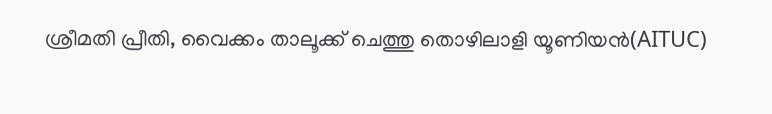ശ്രീമതി പ്രീതി, വൈക്കം താലൂക്ക് ചെത്തു തൊഴിലാളി യൂണിയൻ(AITUC)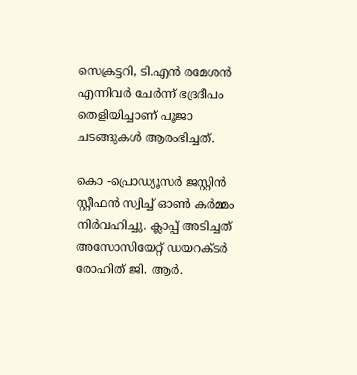സെക്രട്ടറി, ടി.എൻ രമേശൻ എന്നിവർ ചേർന്ന് ഭദ്രദീപം തെളിയിച്ചാണ് പൂജാ ചടങ്ങുകൾ ആരംഭിച്ചത്.

കൊ -പ്രൊഡ്യൂസർ ജസ്റ്റിൻ സ്റ്റീഫൻ സ്വിച്ച് ഓൺ കർമ്മം നിർവഹിച്ചു. ക്ലാപ്പ് അടിച്ചത് അസോസിയേറ്റ് ഡയറക്ടർ രോഹിത് ജി. ആർ.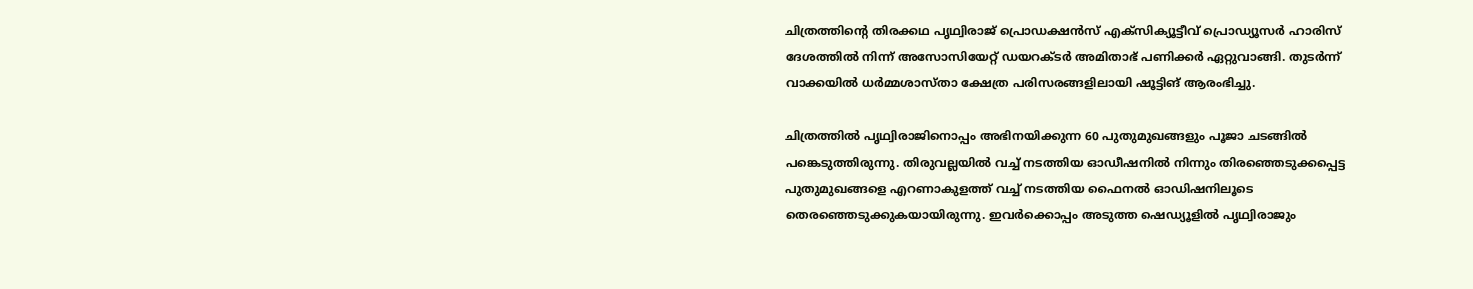ചിത്രത്തിന്റെ തിരക്കഥ പൃഥ്വിരാജ് പ്രൊഡക്ഷൻസ് എക്സിക്യൂട്ടീവ് പ്രൊഡ്യൂസർ ഹാരിസ് ദേശത്തിൽ നിന്ന് അസോസിയേറ്റ് ഡയറക്ടർ അമിതാഭ് പണിക്കർ ഏറ്റുവാങ്ങി. തുടർന്ന് വാക്കയിൽ ധർമ്മശാസ്താ ക്ഷേത്ര പരിസരങ്ങളിലായി ഷൂട്ടിങ് ആരംഭിച്ചു.

ചിത്രത്തിൽ പൃഥ്വിരാജിനൊപ്പം അഭിനയിക്കുന്ന 60 പുതുമുഖങ്ങളും പൂജാ ചടങ്ങിൽ പങ്കെടുത്തിരുന്നു. തിരുവല്ലയിൽ വച്ച് നടത്തിയ ഓഡീഷനിൽ നിന്നും തിരഞ്ഞെടുക്കപ്പെട്ട പുതുമുഖങ്ങളെ എറണാകുളത്ത് വച്ച് നടത്തിയ ഫൈനൽ ഓഡിഷനിലൂടെ തെരഞ്ഞെടുക്കുകയായിരുന്നു. ഇവർക്കൊപ്പം അടുത്ത ഷെഡ്യൂളിൽ പൃഥ്വിരാജും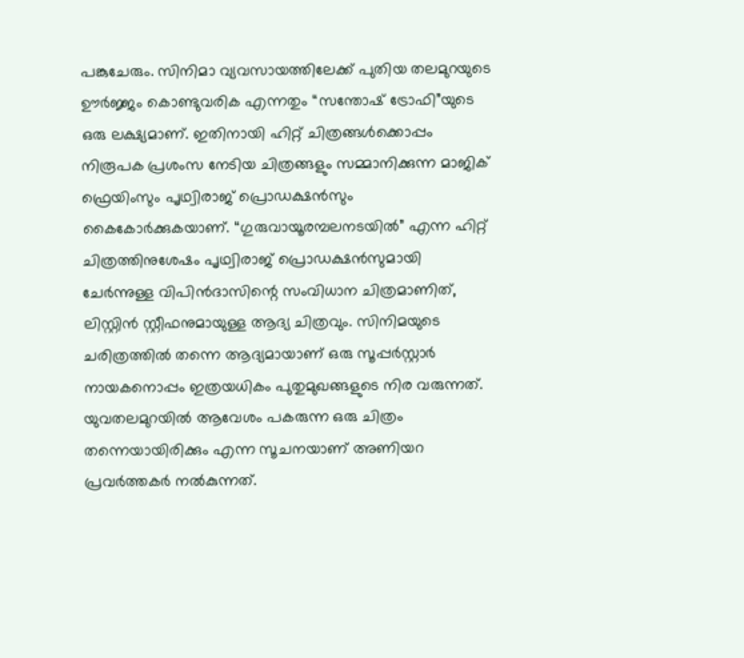പങ്കുചേരും. സിനിമാ വ്യവസായത്തിലേക്ക് പുതിയ തലമുറയുടെ ഊർജ്ജം കൊണ്ടുവരിക എന്നതും “സന്തോഷ് ട്രോഫി”യുടെ ഒരു ലക്ഷ്യമാണ്. ഇതിനായി ഹിറ്റ് ചിത്രങ്ങൾക്കൊപ്പം നിരൂപക പ്രശംസ നേടിയ ചിത്രങ്ങളും സമ്മാനിക്കുന്ന മാജിക് ഫ്രെയിംസും പൃഥ്വിരാജ് പ്രൊഡക്ഷൻസും കൈകോർക്കുകയാണ്. “ഗുരുവായൂരമ്പലനടയിൽ” എന്ന ഹിറ്റ് ചിത്രത്തിനുശേഷം പൃഥ്വിരാജ് പ്രൊഡക്ഷൻസുമായി ചേർന്നുള്ള വിപിൻദാസിന്റെ സംവിധാന ചിത്രമാണിത്, ലിസ്റ്റിൻ സ്റ്റീഫനുമായുള്ള ആദ്യ ചിത്രവും. സിനിമയുടെ ചരിത്രത്തിൽ തന്നെ ആദ്യമായാണ് ഒരു സൂപ്പർസ്റ്റാർ നായകനൊപ്പം ഇത്രയധികം പുതുമുഖങ്ങളുടെ നിര വരുന്നത്. യുവതലമുറയിൽ ആവേശം പകരുന്ന ഒരു ചിത്രം തന്നെയായിരിക്കും എന്ന സൂചനയാണ് അണിയറ പ്രവർത്തകർ നൽകുന്നത്.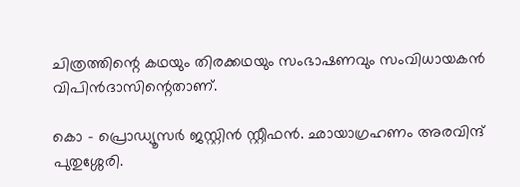ചിത്രത്തിന്റെ കഥയും തിരക്കഥയും സംഭാഷണവും സംവിധായകൻ വിപിൻദാസിന്റെതാണ്.

കൊ – പ്രൊഡ്യൂസർ ജസ്റ്റിൻ സ്റ്റീഫൻ. ഛായാഗ്രഹണം അരവിന്ദ് പുതുശ്ശേരി.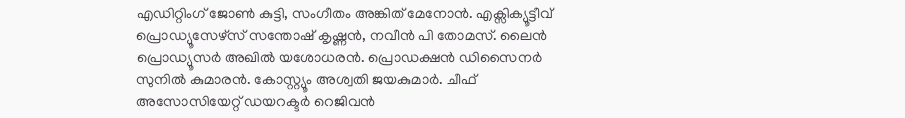എഡിറ്റിംഗ് ജോൺ കുട്ടി, സംഗീതം അങ്കിത് മേനോൻ. എക്സിക്യൂട്ടീവ് പ്രൊഡ്യൂസേഴ്സ് സന്തോഷ് കൃഷ്ണൻ, നവീൻ പി തോമസ്. ലൈൻ പ്രൊഡ്യൂസർ അഖില്‍ യശോധരൻ. പ്രൊഡക്ഷൻ ഡിസൈനർ സുനിൽ കുമാരൻ. കോസ്റ്റ്യൂം അശ്വതി ജയകുമാർ. ചീഫ് അസോസിയേറ്റ് ഡയറക്ടർ റെജിവൻ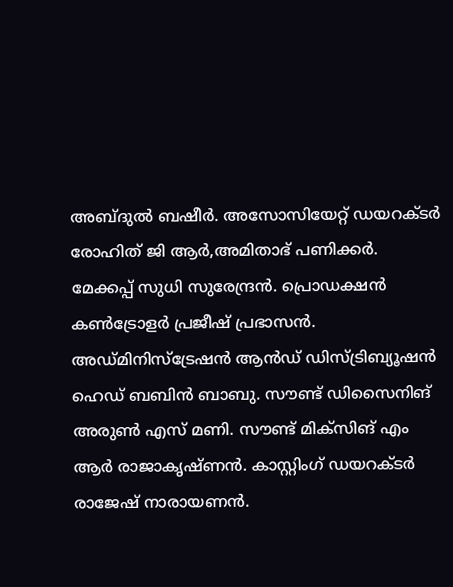അബ്ദുൽ ബഷീർ. അസോസിയേറ്റ് ഡയറക്ടർ രോഹിത് ജി ആർ,അമിതാഭ് പണിക്കർ. മേക്കപ്പ് സുധി സുരേന്ദ്രൻ. പ്രൊഡക്ഷൻ കൺട്രോളർ പ്രജീഷ് പ്രഭാസൻ. അഡ്മിനിസ്ട്രേഷൻ ആൻഡ് ഡിസ്ട്രിബ്യൂഷൻ ഹെഡ് ബബിൻ ബാബു. സൗണ്ട് ഡിസൈനിങ് അരുൺ എസ് മണി. സൗണ്ട് മിക്സിങ് എം ആർ രാജാകൃഷ്ണൻ. കാസ്റ്റിംഗ് ഡയറക്ടർ രാജേഷ് നാരായണൻ.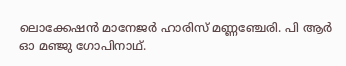ലൊക്കേഷൻ മാനേജർ ഹാരിസ് മണ്ണഞ്ചേരി. പി ആർ ഓ മഞ്ജു ഗോപിനാഥ്.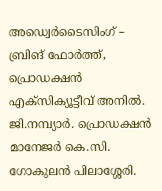അഡ്വെർടൈസിംഗ് – ബ്രിങ് ഫോർത്ത്, പ്രൊഡക്ഷൻ എക്സിക്യൂട്ടീവ് അനിൽ. ജി.നമ്പ്യാർ. പ്രൊഡക്ഷൻ മാനേജർ കെ.സി. ഗോകുലൻ പിലാശ്ശേരി.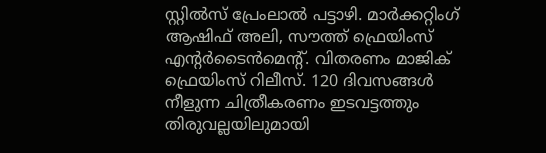സ്റ്റിൽസ് പ്രേംലാൽ പട്ടാഴി. മാർക്കറ്റിംഗ് ആഷിഫ് അലി, സൗത്ത് ഫ്രെയിംസ് എന്റർടൈൻമെന്റ്. വിതരണം മാജിക് ഫ്രെയിംസ് റിലീസ്. 120 ദിവസങ്ങൾ നീളുന്ന ചിത്രീകരണം ഇടവട്ടത്തും തിരുവല്ലയിലുമായി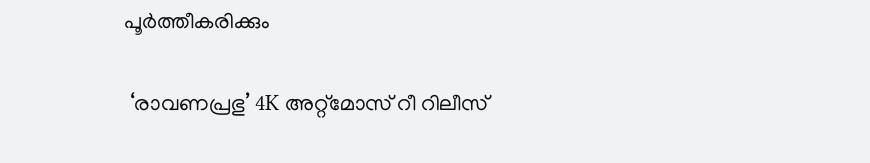പൂർത്തീകരിക്കും

 ‘രാവണപ്രഭു’ 4K അറ്റ്‌മോസ്‌ റീ റിലീസ്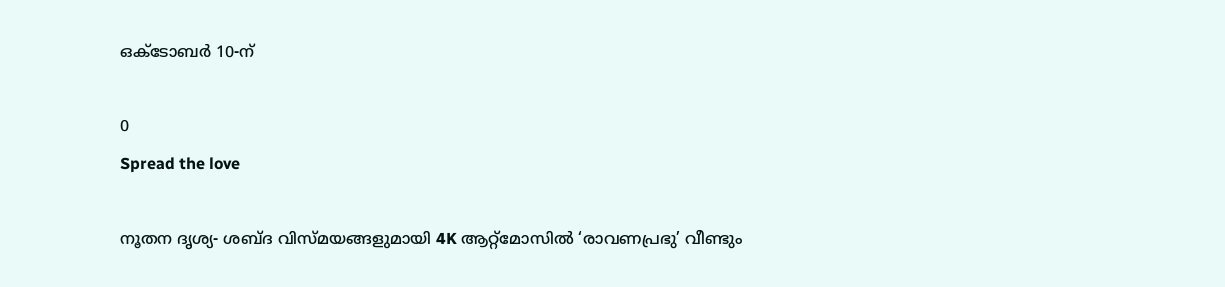ഒക്ടോബര്‍ 10-ന്‌

0
Spread the love

നൂതന ദൃശ്യ- ശബ്ദ വിസ്മയങ്ങളുമായി 4K ആറ്റ്‌മോസില്‍ ‘രാവണപ്രഭു’ വീണ്ടും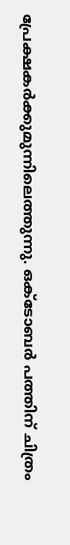പ്രേക്ഷകര്‍ക്കുമുന്നിലെത്തുന്നു. ഒക്ടോബര്‍ പത്തിന് ചിത്രം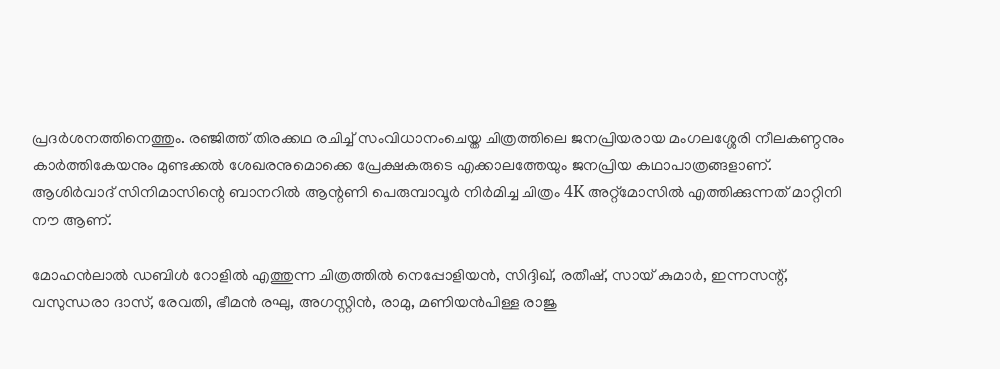പ്രദര്‍ശനത്തിനെത്തും. രഞ്ജിത്ത് തിരക്കഥ രചിച്ച് സംവിധാനംചെയ്ത ചിത്രത്തിലെ ജനപ്രിയരായ മംഗലശ്ശേരി നീലകണ്ഠനും കാര്‍ത്തികേയനും മുണ്ടക്കല്‍ ശേഖരനുമൊക്കെ പ്രേക്ഷകരുടെ എക്കാലത്തേയും ജനപ്രിയ കഥാപാത്രങ്ങളാണ്. ആശിര്‍വാദ് സിനിമാസിന്റെ ബാനറില്‍ ആന്റണി പെരുമ്പാവൂര്‍ നിര്‍മിച്ച ചിത്രം 4K അറ്റ്‌മോസില്‍ എത്തിക്കുന്നത് മാറ്റിനി നൗ ആണ്.

മോഹന്‍ലാല്‍ ഡബിള്‍ റോളില്‍ എത്തുന്ന ചിത്രത്തില്‍ നെപ്പോളിയന്‍, സിദ്ദിഖ്, രതീഷ്, സായ് കുമാര്‍, ഇന്നസന്റ്, വസുന്ധരാ ദാസ്, രേവതി, ഭീമന്‍ രഘു, അഗസ്റ്റിന്‍, രാമു, മണിയന്‍പിള്ള രാജു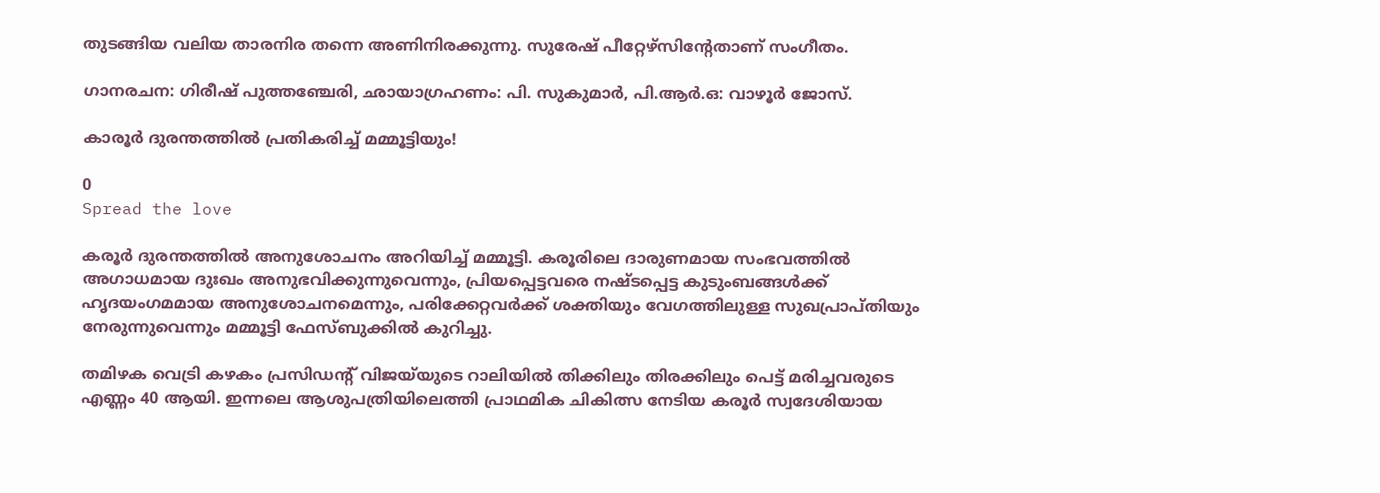തുടങ്ങിയ വലിയ താരനിര തന്നെ അണിനിരക്കുന്നു. സുരേഷ് പീറ്റേഴ്‌സിന്റേതാണ് സംഗീതം.

ഗാനരചന: ഗിരീഷ് പുത്തഞ്ചേരി, ഛായാഗ്രഹണം: പി. സുകുമാര്‍, പി.ആര്‍.ഒ: വാഴൂര്‍ ജോസ്.

കാരൂർ ദുരന്തത്തിൽ പ്രതികരിച്ച് മമ്മൂട്ടിയും!

0
Spread the love

കരൂർ ദുരന്തത്തിൽ അനുശോചനം അറിയിച്ച് മമ്മൂട്ടി. കരൂരിലെ ദാരുണമായ സംഭവത്തിൽ അഗാധമായ ദുഃഖം അനുഭവിക്കുന്നുവെന്നും, പ്രിയപ്പെട്ടവരെ നഷ്ടപ്പെട്ട കുടുംബങ്ങൾക്ക് ഹൃദയംഗമമായ അനുശോചനമെന്നും, പരിക്കേറ്റവർക്ക് ശക്തിയും വേഗത്തിലുള്ള സുഖപ്രാപ്തിയും നേരുന്നുവെന്നും മമ്മൂട്ടി ഫേസ്‌ബുക്കിൽ കുറിച്ചു.

തമിഴക വെട്രി കഴകം പ്രസിഡന്റ് വിജയ്‌യുടെ റാലിയിൽ തിക്കിലും തിരക്കിലും പെട്ട് മരിച്ചവരുടെ എണ്ണം 40 ആയി. ഇന്നലെ ആശുപത്രിയിലെത്തി പ്രാഥമിക ചികിത്സ നേടിയ കരൂർ സ്വദേശിയായ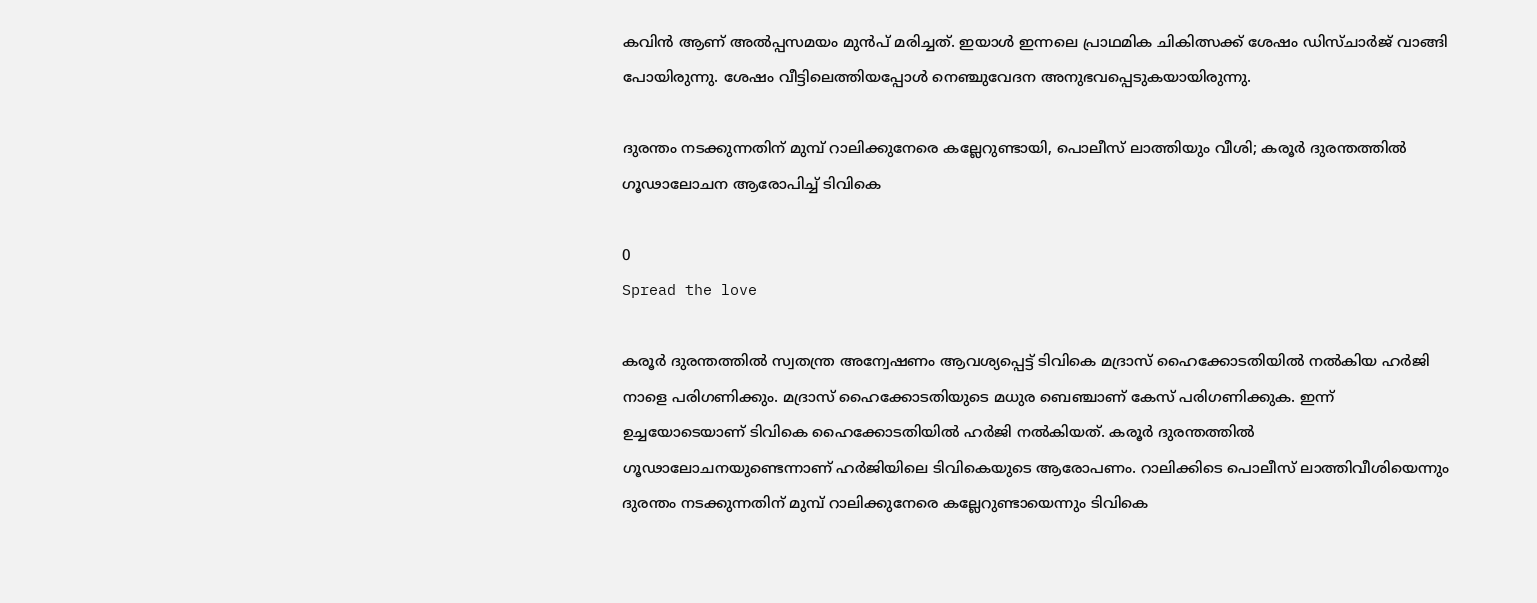കവിൻ ആണ് അൽപ്പസമയം മുൻപ് മരിച്ചത്. ഇയാൾ ഇന്നലെ പ്രാഥമിക ചികിത്സക്ക് ശേഷം ഡിസ്ചാർജ് വാങ്ങി പോയിരുന്നു. ശേഷം വീട്ടിലെത്തിയപ്പോൾ നെഞ്ചുവേദന അനുഭവപ്പെടുകയായിരുന്നു.

ദുരന്തം നടക്കുന്നതിന് മുമ്പ് റാലിക്കുനേരെ കല്ലേറുണ്ടായി, പൊലീസ് ലാത്തിയും വീശി; കരൂര്‍ ദുരന്തത്തിൽ ഗൂഢാലോചന ആരോപിച്ച് ടിവികെ

0
Spread the love

കരൂര്‍ ദുരന്തത്തിൽ സ്വതന്ത്ര അന്വേഷണം ആവശ്യപ്പെട്ട് ടിവികെ മദ്രാസ് ഹൈക്കോടതിയിൽ നൽകിയ ഹര്‍ജി നാളെ പരിഗണിക്കും. മദ്രാസ് ഹൈക്കോടതിയുടെ മധുര ബെഞ്ചാണ് കേസ് പരിഗണിക്കുക. ഇന്ന് ഉച്ചയോടെയാണ് ടിവികെ ഹൈക്കോടതിയിൽ ഹര്‍ജി നൽകിയത്. കരൂര്‍ ദുരന്തത്തിൽ ഗൂഢാലോചനയുണ്ടെന്നാണ് ഹര്‍ജിയിലെ ടിവികെയുടെ ആരോപണം. റാലിക്കിടെ പൊലീസ് ലാത്തിവീശിയെന്നും ദുരന്തം നടക്കുന്നതിന് മുമ്പ് റാലിക്കുനേരെ കല്ലേറുണ്ടായെന്നും ടിവികെ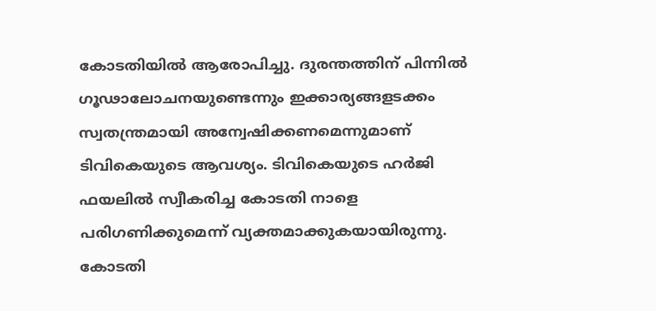കോടതിയിൽ ആരോപിച്ചു. ദുരന്തത്തിന് പിന്നിൽ ഗൂഢാലോചനയുണ്ടെന്നും ഇക്കാര്യങ്ങളടക്കം സ്വതന്ത്രമായി അന്വേഷിക്കണമെന്നുമാണ് ടിവികെയുടെ ആവശ്യം. ടിവികെയുടെ ഹര്‍ജി ഫയലിൽ സ്വീകരിച്ച കോടതി നാളെ പരിഗണിക്കുമെന്ന് വ്യക്തമാക്കുകയായിരുന്നു. കോടതി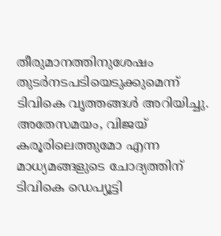തീരുമാനത്തിനുശേഷം തുടര്‍നടപടിയെടുക്കുമെന്ന് ടിവികെ വൃത്തങ്ങള്‍ അറിയിച്ചു. അതേസമയം, വിജയ് കരൂരിലെത്തുമോ എന്ന മാധ്യമങ്ങളുടെ ചോദ്യത്തിന് ടിവികെ ഡെപ്യൂട്ടി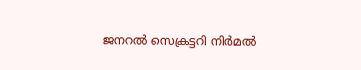ജനറൽ സെക്രട്ടറി നിര്‍മൽ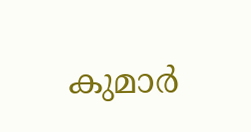കുമാര്‍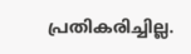പ്രതികരിച്ചില്ല.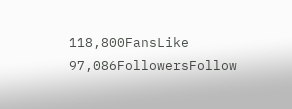118,800FansLike
97,086FollowersFollow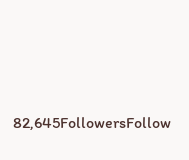82,645FollowersFollow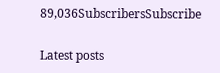89,036SubscribersSubscribe

Latest posts